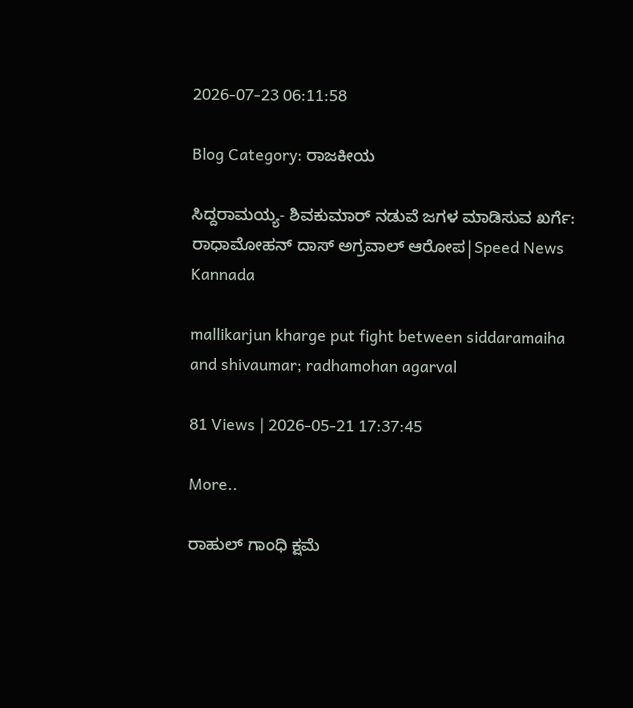2026-07-23 06:11:58

Blog Category: ರಾಜಕೀಯ

ಸಿದ್ದರಾಮಯ್ಯ- ಶಿವಕುಮಾರ್ ನಡುವೆ ಜಗಳ ಮಾಡಿಸುವ ಖರ್ಗೆ: ರಾಧಾಮೋಹನ್ ದಾಸ್ ಅಗ್ರವಾಲ್ ಆರೋಪ|Speed News Kannada

mallikarjun kharge put fight between siddaramaiha and shivaumar; radhamohan agarval

81 Views | 2026-05-21 17:37:45

More..

ರಾಹುಲ್ ಗಾಂಧಿ ಕ್ಷಮೆ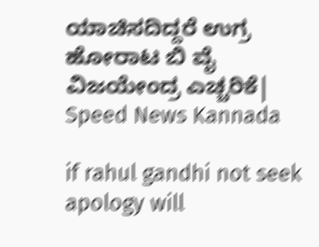ಯಾಚಿಸದಿದ್ದರೆ ಉಗ್ರ ಹೋರಾಟ ಬಿ ವೈ ವಿಜಯೇಂದ್ರ ಎಚ್ಚರಿಕೆ| Speed News Kannada

if rahul gandhi not seek apology will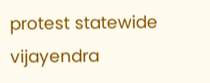protest statewide vijayendra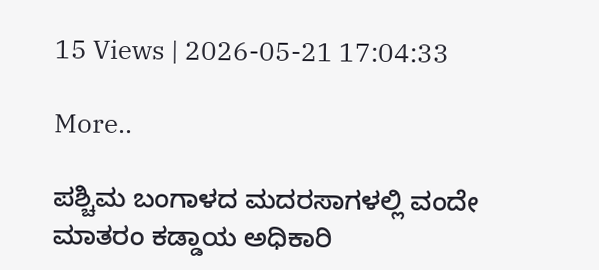15 Views | 2026-05-21 17:04:33

More..

ಪಶ್ಚಿಮ ಬಂಗಾಳದ ಮದರಸಾಗಳಲ್ಲಿ ವಂದೇ ಮಾತರಂ ಕಡ್ಡಾಯ ಅಧಿಕಾರಿ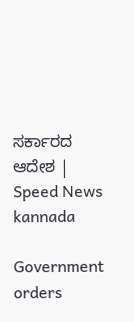ಸರ್ಕಾರದ ಆದೇಶ | Speed News kannada

Government orders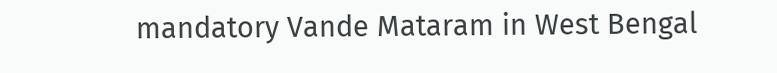mandatory Vande Mataram in West Bengal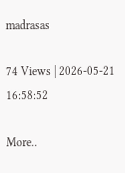madrasas

74 Views | 2026-05-21 16:58:52

More..